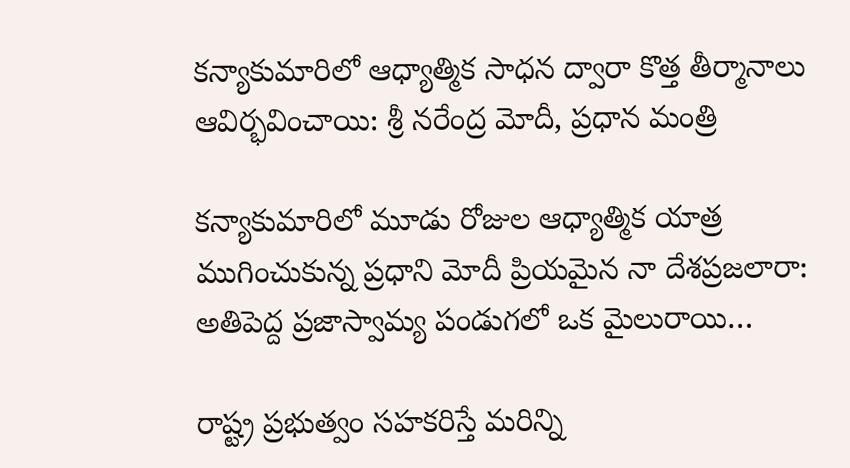కన్యాకుమారిలో ఆధ్యాత్మిక సాధన ద్వారా కొత్త తీర్మానాలు ఆవిర్భవించాయి: శ్రీ నరేంద్ర మోదీ, ప్రధాన మంత్రి

కన్యాకుమారిలో మూడు రోజుల ఆధ్యాత్మిక యాత్ర ముగించుకున్న ప్రధాని మోదీ ప్రియమైన నా దేశప్రజలారా: అతిపెద్ద ప్రజాస్వామ్య పండుగలో ఒక మైలురాయి…

రాష్ట్ర ప్రభుత్వం సహకరిస్తే మరిన్ని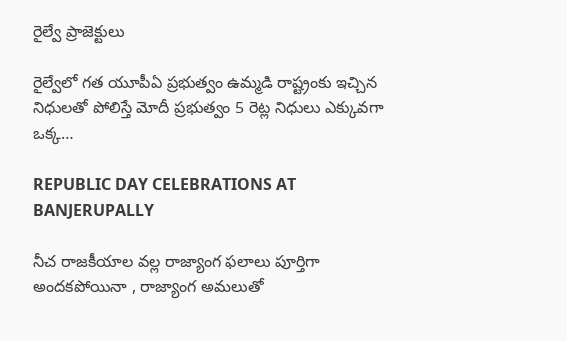రైల్వే ప్రాజెక్టులు

రైల్వేలో గత యూపీఏ ప్రభుత్వం ఉమ్మడి రాష్ట్రంకు ఇచ్చిన నిధులతో పోలిస్తే మోదీ ప్రభుత్వం 5 రెట్ల నిధులు ఎక్కువగా ఒక్క…

REPUBLIC DAY CELEBRATIONS AT BANJERUPALLY

నీచ రాజకీయాల వల్ల రాజ్యాంగ ఫలాలు పూర్తిగా అందకపోయినా , రాజ్యాంగ అమలుతో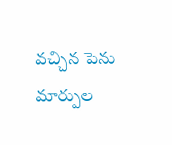వచ్చిన పెను మార్పుల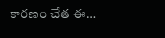కారణం చేత ఈ…